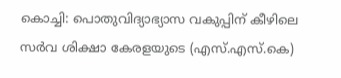കൊച്ചി: പൊതുവിദ്യാഭ്യാസ വകുപ്പിന് കീഴിലെ സർവ ശിക്ഷാ കേരളയുടെ (എസ്.എസ്.കെ)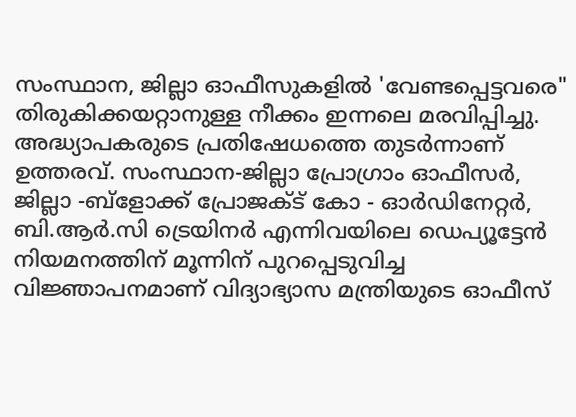സംസ്ഥാന, ജില്ലാ ഓഫീസുകളിൽ 'വേണ്ടപ്പെട്ടവരെ" തിരുകിക്കയറ്റാനുള്ള നീക്കം ഇന്നലെ മരവിപ്പിച്ചു. അദ്ധ്യാപകരുടെ പ്രതിഷേധത്തെ തുടർന്നാണ് ഉത്തരവ്. സംസ്ഥാന-ജില്ലാ പ്രോഗ്രാം ഓഫീസർ, ജില്ലാ -ബ്ളോക്ക് പ്രോജക്ട് കോ - ഓർഡിനേറ്റർ, ബി.ആർ.സി ട്രെയിനർ എന്നിവയിലെ ഡെപ്യൂട്ടേൻ നിയമനത്തിന് മൂന്നിന് പുറപ്പെടുവിച്ച വിജ്ഞാപനമാണ് വിദ്യാഭ്യാസ മന്ത്രിയുടെ ഓഫീസ്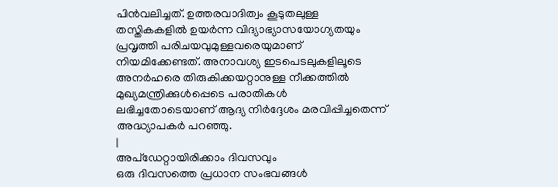പിൻവലിച്ചത്. ഉത്തരവാദിത്വം കൂടുതലുള്ള തസ്തികകളിൽ ഉയർന്ന വിദ്യാഭ്യാസയോഗ്യതയും പ്രവൃത്തി പരിചയവുമുള്ളവരെയുമാണ് നിയമിക്കേണ്ടത്. അനാവശ്യ ഇടപെടലുകളിലൂടെ അനർഹരെ തിരുകിക്കയറ്റാനുള്ള നീക്കത്തിൽ മുഖ്യമന്ത്രിക്കുൾപ്പെടെ പരാതികൾ ലഭിച്ചതോടെയാണ് ആദ്യ നിർദ്ദേശം മരവിപ്പിച്ചതെന്ന് അദ്ധ്യാപകർ പറഞ്ഞു.
|
അപ്ഡേറ്റായിരിക്കാം ദിവസവും
ഒരു ദിവസത്തെ പ്രധാന സംഭവങ്ങൾ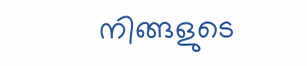നിങ്ങളുടെ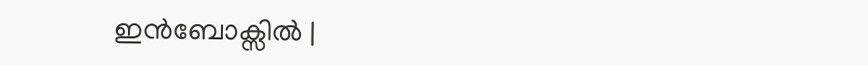ഇൻബോക്സിൽ |